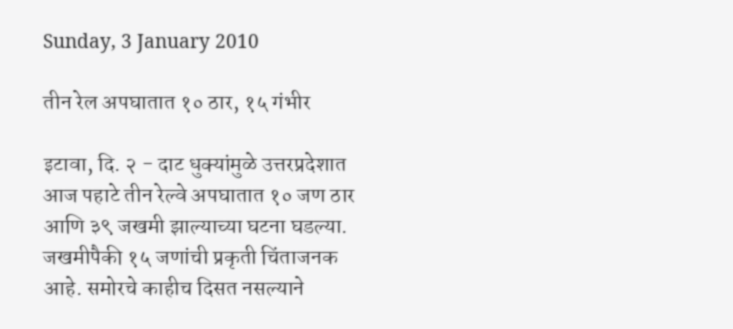Sunday, 3 January 2010

तीन रेल अपघातात १० ठार, १५ गंभीर

इटावा, दि. २ - दाट धुक्यांमुळे उत्तरप्रदेशात आज पहाटे तीन रेल्वे अपघातात १० जण ठार आणि ३९ जखमी झाल्याच्या घटना घडल्या. जखमीपैकी १५ जणांची प्रकृती चिंताजनक आहे. समोरचे काहीच दिसत नसल्याने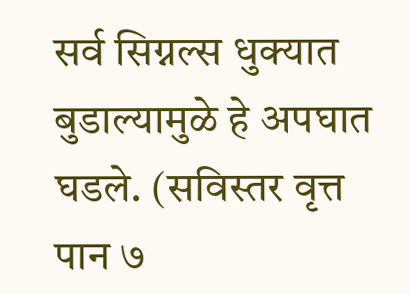सर्व सिग्नल्स धुक्यात बुडाल्यामुळे हे अपघात घडले. (सविस्तर वृत्त पान ७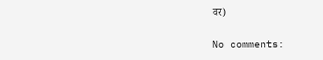वर)

No comments: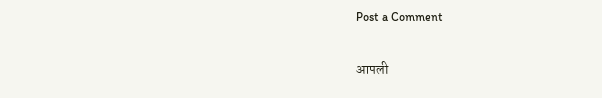Post a Comment

आपली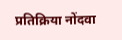प्रतिक्रिया नोंदवा